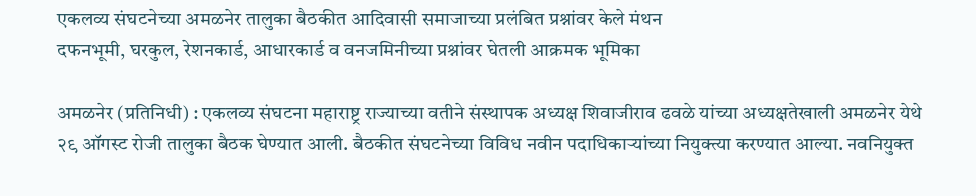एकलव्य संघटनेच्या अमळनेर तालुका बैठकीत आदिवासी समाजाच्या प्रलंबित प्रश्नांवर केले मंथन
दफनभूमी, घरकुल, रेशनकार्ड, आधारकार्ड व वनजमिनीच्या प्रश्नांवर घेतली आक्रमक भूमिका

अमळनेर (प्रतिनिधी) : एकलव्य संघटना महाराष्ट्र राज्याच्या वतीने संस्थापक अध्यक्ष शिवाजीराव ढवळे यांच्या अध्यक्षतेखाली अमळनेर येथे २९ ऑगस्ट रोजी तालुका बैठक घेण्यात आली. बैठकीत संघटनेच्या विविध नवीन पदाधिकाऱ्यांच्या नियुक्त्या करण्यात आल्या. नवनियुक्त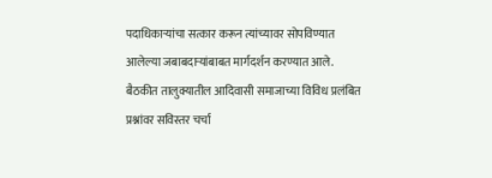पदाधिकाऱ्यांचा सत्कार करून त्यांच्यावर सोपविण्यात आलेल्या जबाबदाऱ्यांबाबत मार्गदर्शन करण्यात आले.
बैठकीत तालुक्यातील आदिवासी समाजाच्या विविध प्रलंबित प्रश्नांवर सविस्तर चर्चा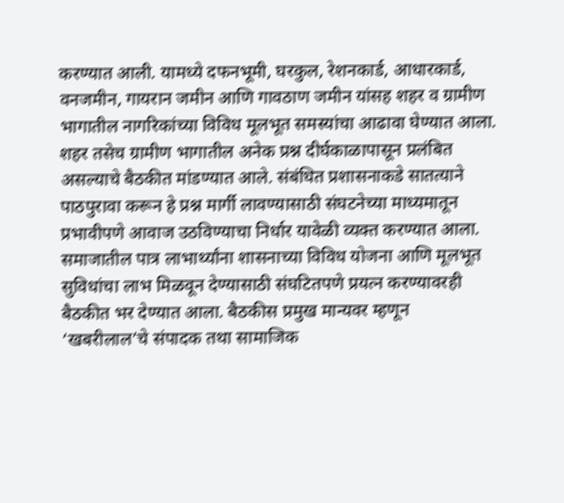करण्यात आली. यामध्ये दफनभूमी, घरकुल, रेशनकार्ड, आधारकार्ड, वनजमीन, गायरान जमीन आणि गावठाण जमीन यांसह शहर व ग्रामीण भागातील नागरिकांच्या विविध मूलभूत समस्यांचा आढावा घेण्यात आला. शहर तसेच ग्रामीण भागातील अनेक प्रश्न दीर्घकाळापासून प्रलंबित असल्याचे बैठकीत मांडण्यात आले. संबंधित प्रशासनाकडे सातत्याने पाठपुरावा करून हे प्रश्न मार्गी लावण्यासाठी संघटनेच्या माध्यमातून प्रभावीपणे आवाज उठविण्याचा निर्धार यावेळी व्यक्त करण्यात आला. समाजातील पात्र लाभार्थ्यांना शासनाच्या विविध योजना आणि मूलभूत सुविधांचा लाभ मिळवून देण्यासाठी संघटितपणे प्रयत्न करण्यावरही बैठकीत भर देण्यात आला. बैठकीस प्रमुख मान्यवर म्हणून ‘खबरीलाल’चे संपादक तथा सामाजिक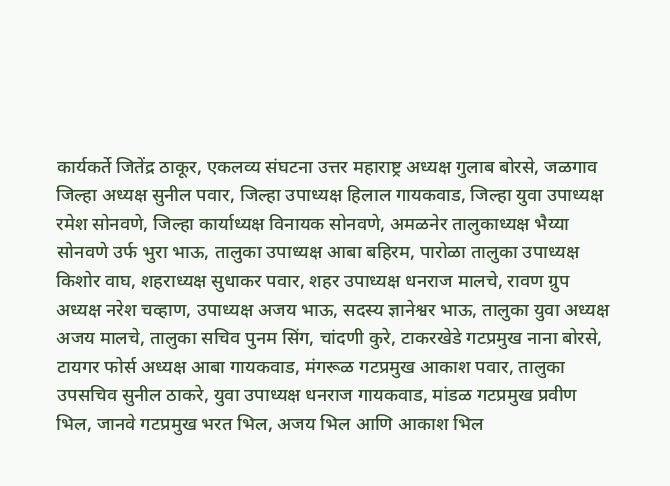कार्यकर्ते जितेंद्र ठाकूर, एकलव्य संघटना उत्तर महाराष्ट्र अध्यक्ष गुलाब बोरसे, जळगाव जिल्हा अध्यक्ष सुनील पवार, जिल्हा उपाध्यक्ष हिलाल गायकवाड, जिल्हा युवा उपाध्यक्ष रमेश सोनवणे, जिल्हा कार्याध्यक्ष विनायक सोनवणे, अमळनेर तालुकाध्यक्ष भैय्या सोनवणे उर्फ भुरा भाऊ, तालुका उपाध्यक्ष आबा बहिरम, पारोळा तालुका उपाध्यक्ष किशोर वाघ, शहराध्यक्ष सुधाकर पवार, शहर उपाध्यक्ष धनराज मालचे, रावण ग्रुप अध्यक्ष नरेश चव्हाण, उपाध्यक्ष अजय भाऊ, सदस्य ज्ञानेश्वर भाऊ, तालुका युवा अध्यक्ष अजय मालचे, तालुका सचिव पुनम सिंग, चांदणी कुरे, टाकरखेडे गटप्रमुख नाना बोरसे, टायगर फोर्स अध्यक्ष आबा गायकवाड, मंगरूळ गटप्रमुख आकाश पवार, तालुका उपसचिव सुनील ठाकरे, युवा उपाध्यक्ष धनराज गायकवाड, मांडळ गटप्रमुख प्रवीण भिल, जानवे गटप्रमुख भरत भिल, अजय भिल आणि आकाश भिल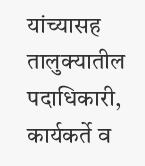यांच्यासह तालुक्यातील पदाधिकारी, कार्यकर्ते व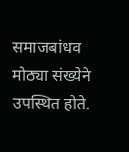समाजबांधव मोठ्या संख्येने उपस्थित होते.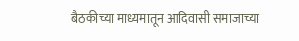बैठकीच्या माध्यमातून आदिवासी समाजाच्या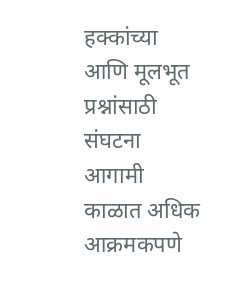हक्कांच्या आणि मूलभूत प्रश्नांसाठी संघटना आगामी काळात अधिक आक्रमकपणे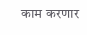काम करणार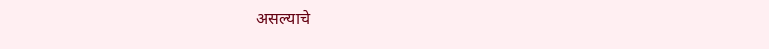असल्याचे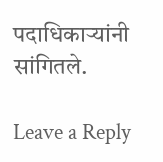पदाधिकाऱ्यांनी सांगितले.

Leave a Reply